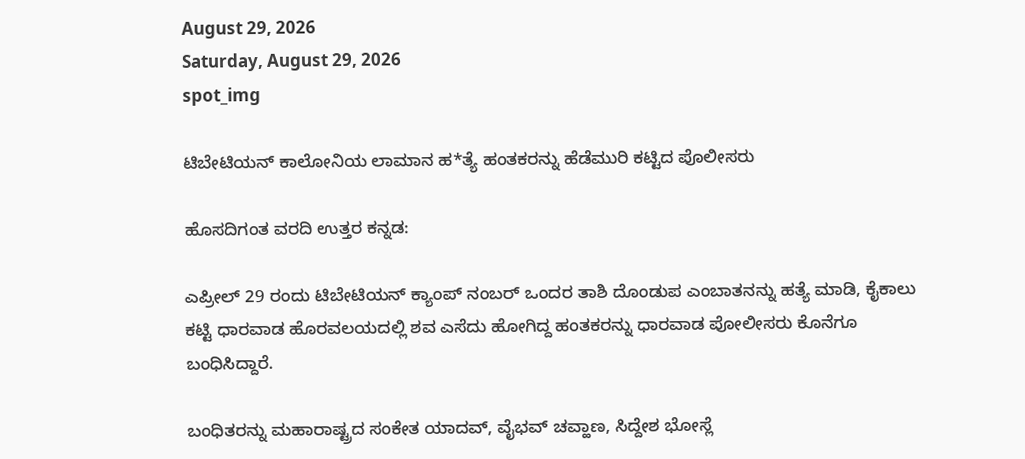August 29, 2026
Saturday, August 29, 2026
spot_img

ಟಿಬೇಟಿಯನ್ ಕಾಲೋನಿಯ ಲಾಮಾನ ಹ*ತ್ಯೆ ಹಂತಕರನ್ನು ಹೆಡೆಮುರಿ ಕಟ್ಟಿದ ಪೊಲೀಸರು

ಹೊಸದಿಗಂತ ವರದಿ ಉತ್ತರ ಕನ್ನಡ:

ಎಪ್ರೀಲ್ 29 ರಂದು ಟಿಬೇಟಿಯನ್ ಕ್ಯಾಂಪ್ ನಂಬರ್ ಒಂದರ ತಾಶಿ ದೊಂಡುಪ ಎಂಬಾತನನ್ನು ಹತ್ಯೆ ಮಾಡಿ, ಕೈಕಾಲು ಕಟ್ಟಿ ಧಾರವಾಡ ಹೊರವಲಯದಲ್ಲಿ ಶವ ಎಸೆದು ಹೋಗಿದ್ದ ಹಂತಕರನ್ನು ಧಾರವಾಡ ಪೋಲೀಸರು ಕೊನೆಗೂ ಬಂಧಿಸಿದ್ದಾರೆ.

ಬಂಧಿತರನ್ನು ಮಹಾರಾಷ್ಟ್ರದ ಸಂಕೇತ ಯಾದವ್, ವೈಭವ್ ಚವ್ಹಾಣ, ಸಿದ್ದೇಶ ಭೋಸ್ಲೆ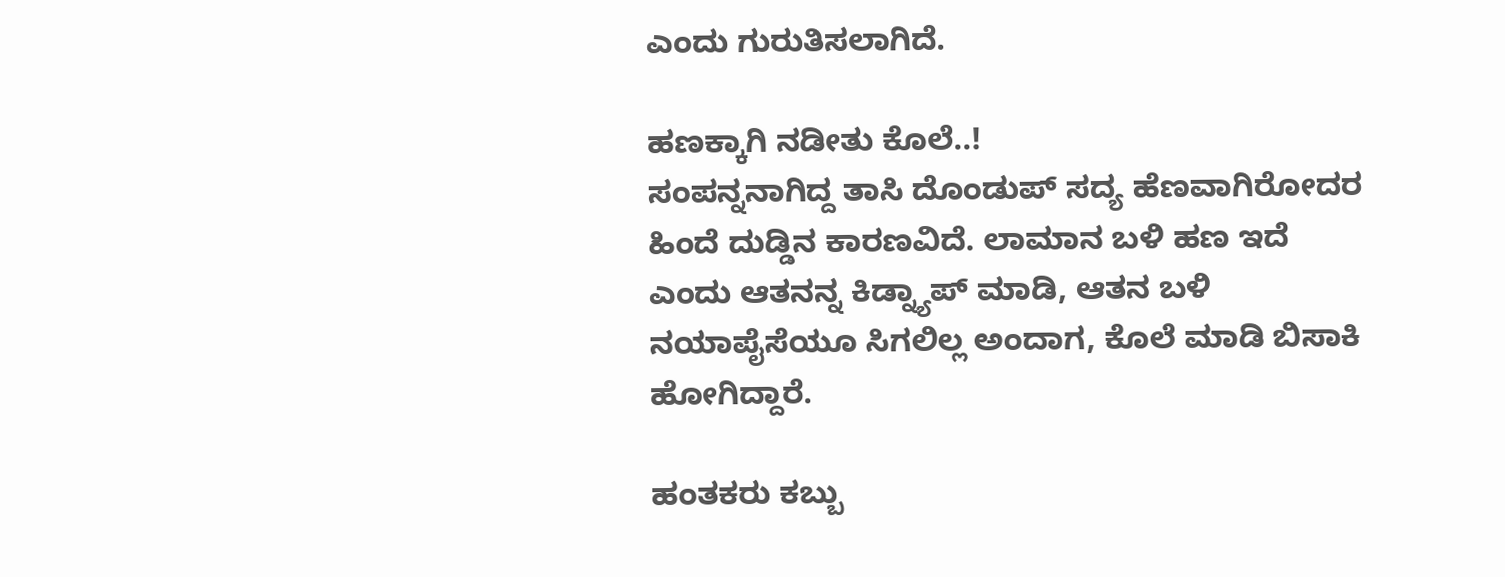ಎಂದು ಗುರುತಿಸಲಾಗಿದೆ.

ಹಣಕ್ಕಾಗಿ ನಡೀತು ಕೊಲೆ..!
ಸಂಪನ್ನನಾಗಿದ್ದ ತಾಸಿ ದೊಂಡುಪ್ ಸದ್ಯ ಹೆಣವಾಗಿರೋದರ ಹಿಂದೆ ದುಡ್ಡಿನ ಕಾರಣವಿದೆ. ಲಾಮಾನ ಬಳಿ ಹಣ ಇದೆ ಎಂದು ಆತನನ್ನ ಕಿಡ್ನ್ಯಾಪ್ ಮಾಡಿ, ಆತನ ಬಳಿ ನಯಾಪೈಸೆಯೂ ಸಿಗಲಿಲ್ಲ‌ ಅಂದಾಗ, ಕೊಲೆ ಮಾಡಿ ಬಿಸಾಕಿ ಹೋಗಿದ್ದಾರೆ.

ಹಂತಕರು ಕಬ್ಬು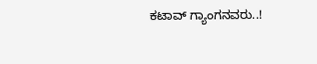ಕಟಾವ್ ಗ್ಯಾಂಗನವರು..!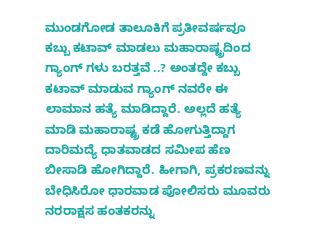ಮುಂಡಗೋಡ ತಾಲೂಕಿಗೆ ಪ್ರತೀವರ್ಷವೂ ಕಬ್ಬು ಕಟಾವ್ ಮಾಡಲು ಮಹಾರಾಷ್ಟ್ರದಿಂದ ಗ್ಯಾಂಗ್ ಗಳು ಬರತ್ತವೆ ..? ಅಂತದ್ದೇ ಕಬ್ಬು ಕಟಾವ್ ಮಾಡುವ ಗ್ಯಾಂಗ್ ನವರೇ ಈ‌ ಲಾಮಾನ ಹತ್ಯೆ ಮಾಡಿದ್ದಾರೆ. ಅಲ್ಲದೆ ಹತ್ಯೆ ಮಾಡಿ ಮಹಾರಾಷ್ಟ್ರ ಕಡೆ ಹೋಗುತ್ತಿದ್ದಾಗ ದಾರಿ‌ಮದ್ಯೆ ಧಾತವಾಡದ ಸಮೀಪ ಹೆಣ ಬೀಸಾಡಿ ಹೋಗಿದ್ದಾರೆ. ಹೀಗಾಗಿ, ಪ್ರಕರಣವನ್ನು ಬೇಧಿಸಿರೋ ಧಾರವಾಡ ಪೋಲಿಸರು ಮೂವರು ನರರಾಕ್ಷಸ ಹಂತಕರನ್ನು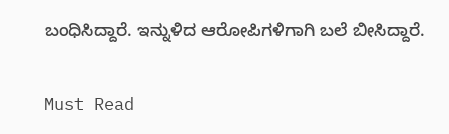ಬಂಧಿಸಿದ್ದಾರೆ. ಇನ್ನುಳಿದ ಆರೋಪಿಗಳಿಗಾಗಿ ಬಲೆ ಬೀಸಿದ್ದಾರೆ‌.

Must Read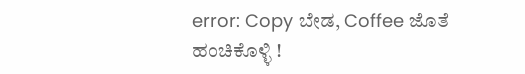error: Copy ಬೇಡ, Coffee ಜೊತೆ ಹಂಚಿಕೊಳ್ಳಿ !